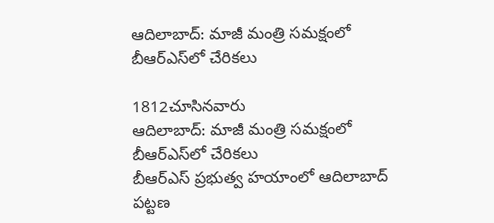ఆదిలాబాద్: మాజీ మంత్రి సమక్షంలో బీఆర్ఎస్‌లో చేరికలు

1812చూసినవారు
ఆదిలాబాద్: మాజీ మంత్రి సమక్షంలో బీఆర్ఎస్‌లో చేరికలు
బీఆర్ఎస్ ప్రభుత్వ హయాంలో ఆదిలాబాద్ పట్టణ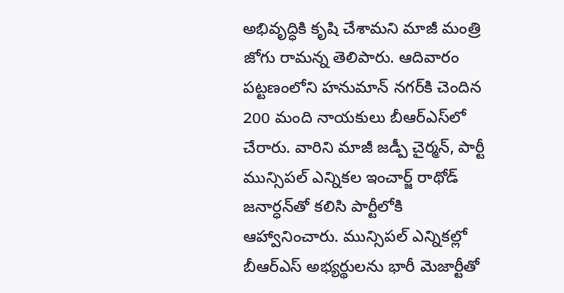అభివృద్ధికి కృషి చేశామని మాజీ మంత్రి జోగు రామన్న తెలిపారు. ఆదివారం పట్టణంలోని హనుమాన్ నగర్‌కి చెందిన 200 మంది నాయకులు బీఆర్ఎస్‌లో చేరారు. వారిని మాజీ జడ్పీ చైర్మన్, పార్టీ మున్సిపల్ ఎన్నికల ఇంచార్జ్ రాథోడ్ జనార్ధన్‌తో కలిసి పార్టీలోకి ఆహ్వానించారు. మున్సిపల్ ఎన్నికల్లో బీఆర్ఎస్ అభ్యర్థులను భారీ మెజార్టీతో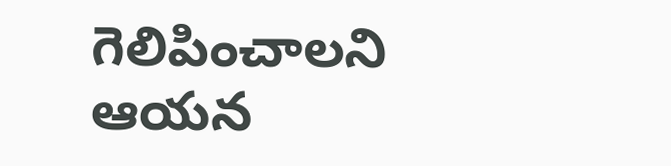గెలిపించాలని ఆయన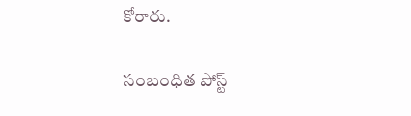కోరారు.

సంబంధిత పోస్ట్